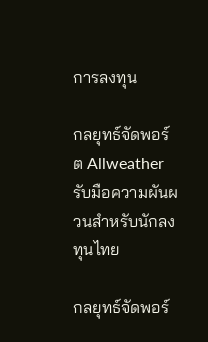การลงทุน

กลยุทธ์จัดพอร์ต Allweather รับมือความผันผวนสำหรับนักลงทุนไทย

กลยุทธ์จัดพอร์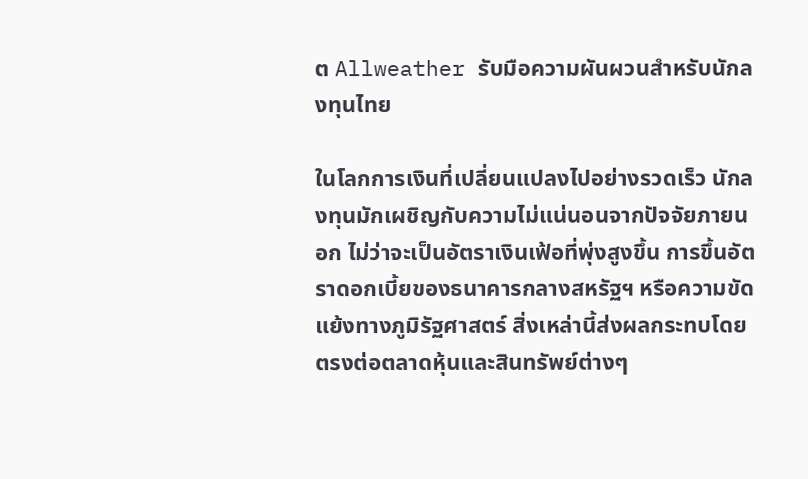ต Allweather รับมือความผันผวนสำหรับนักลงทุนไทย

ในโลกการเงินที่เปลี่ยนแปลงไปอย่างรวดเร็ว นักลงทุนมักเผชิญกับความไม่แน่นอนจากปัจจัยภายนอก ไม่ว่าจะเป็นอัตราเงินเฟ้อที่พุ่งสูงขึ้น การขึ้นอัตราดอกเบี้ยของธนาคารกลางสหรัฐฯ หรือความขัดแย้งทางภูมิรัฐศาสตร์ สิ่งเหล่านี้ส่งผลกระทบโดยตรงต่อตลาดหุ้นและสินทรัพย์ต่างๆ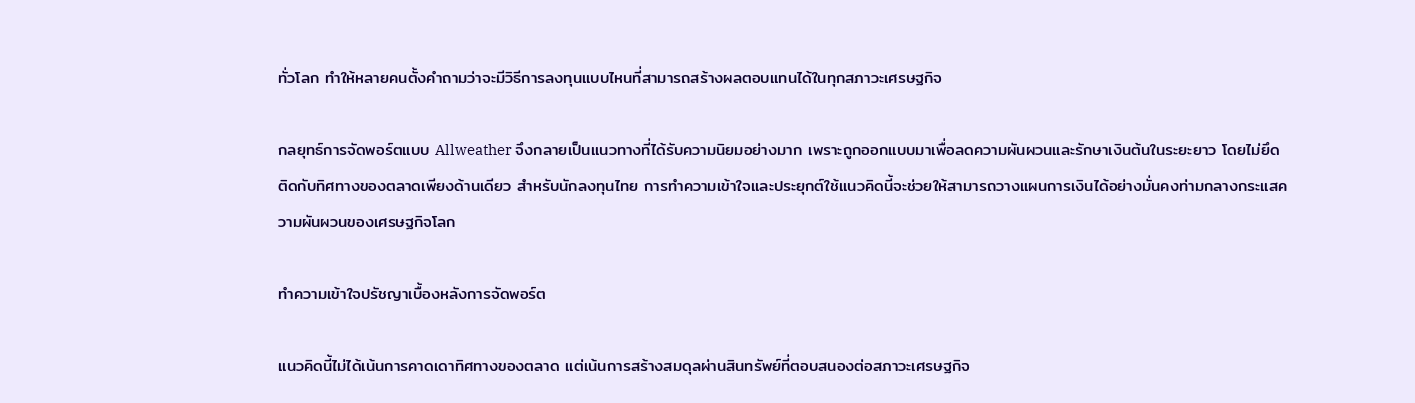ทั่วโลก ทำให้หลายคนตั้งคำถามว่าจะมีวิธีการลงทุนแบบไหนที่สามารถสร้างผลตอบแทนได้ในทุกสภาวะเศรษฐกิจ

กลยุทธ์การจัดพอร์ตแบบ Allweather จึงกลายเป็นแนวทางที่ได้รับความนิยมอย่างมาก เพราะถูกออกแบบมาเพื่อลดความผันผวนและรักษาเงินต้นในระยะยาว โดยไม่ยึดติดกับทิศทางของตลาดเพียงด้านเดียว สำหรับนักลงทุนไทย การทำความเข้าใจและประยุกต์ใช้แนวคิดนี้จะช่วยให้สามารถวางแผนการเงินได้อย่างมั่นคงท่ามกลางกระแสความผันผวนของเศรษฐกิจโลก

ทำความเข้าใจปรัชญาเบื้องหลังการจัดพอร์ต

แนวคิดนี้ไม่ได้เน้นการคาดเดาทิศทางของตลาด แต่เน้นการสร้างสมดุลผ่านสินทรัพย์ที่ตอบสนองต่อสภาวะเศรษฐกิจ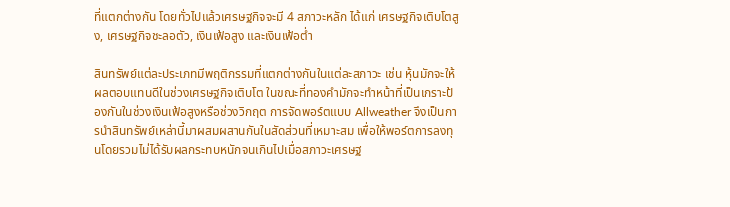ที่แตกต่างกัน โดยทั่วไปแล้วเศรษฐกิจจะมี 4 สภาวะหลัก ได้แก่ เศรษฐกิจเติบโตสูง, เศรษฐกิจชะลอตัว, เงินเฟ้อสูง และเงินเฟ้อต่ำ

สินทรัพย์แต่ละประเภทมีพฤติกรรมที่แตกต่างกันในแต่ละสภาวะ เช่น หุ้นมักจะให้ผลตอบแทนดีในช่วงเศรษฐกิจเติบโต ในขณะที่ทองคำมักจะทำหน้าที่เป็นเกราะป้องกันในช่วงเงินเฟ้อสูงหรือช่วงวิกฤต การจัดพอร์ตแบบ Allweather จึงเป็นการนำสินทรัพย์เหล่านี้มาผสมผสานกันในสัดส่วนที่เหมาะสม เพื่อให้พอร์ตการลงทุนโดยรวมไม่ได้รับผลกระทบหนักจนเกินไปเมื่อสภาวะเศรษฐ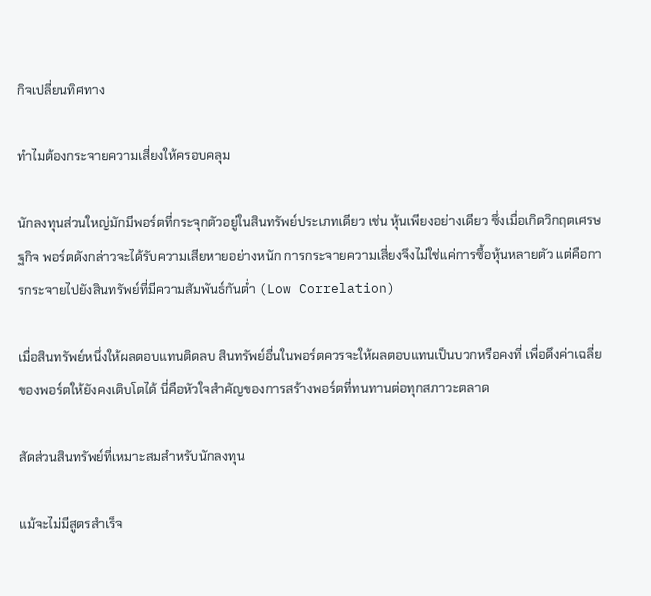กิจเปลี่ยนทิศทาง

ทำไมต้องกระจายความเสี่ยงให้ครอบคลุม

นักลงทุนส่วนใหญ่มักมีพอร์ตที่กระจุกตัวอยู่ในสินทรัพย์ประเภทเดียว เช่น หุ้นเพียงอย่างเดียว ซึ่งเมื่อเกิดวิกฤตเศรษฐกิจ พอร์ตดังกล่าวจะได้รับความเสียหายอย่างหนัก การกระจายความเสี่ยงจึงไม่ใช่แค่การซื้อหุ้นหลายตัว แต่คือการกระจายไปยังสินทรัพย์ที่มีความสัมพันธ์กันต่ำ (Low Correlation)

เมื่อสินทรัพย์หนึ่งให้ผลตอบแทนติดลบ สินทรัพย์อื่นในพอร์ตควรจะให้ผลตอบแทนเป็นบวกหรือคงที่ เพื่อดึงค่าเฉลี่ยของพอร์ตให้ยังคงเติบโตได้ นี่คือหัวใจสำคัญของการสร้างพอร์ตที่ทนทานต่อทุกสภาวะตลาด

สัดส่วนสินทรัพย์ที่เหมาะสมสำหรับนักลงทุน

แม้จะไม่มีสูตรสำเร็จ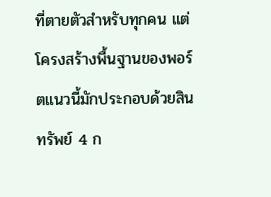ที่ตายตัวสำหรับทุกคน แต่โครงสร้างพื้นฐานของพอร์ตแนวนี้มักประกอบด้วยสินทรัพย์ 4 ก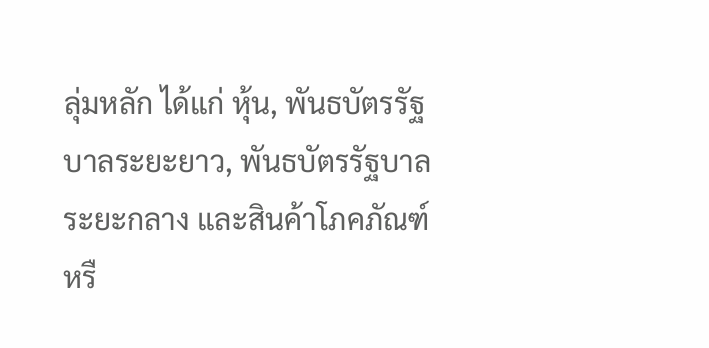ลุ่มหลัก ได้แก่ หุ้น, พันธบัตรรัฐบาลระยะยาว, พันธบัตรรัฐบาลระยะกลาง และสินค้าโภคภัณฑ์หรื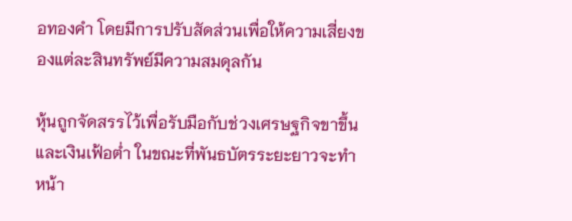อทองคำ โดยมีการปรับสัดส่วนเพื่อให้ความเสี่ยงของแต่ละสินทรัพย์มีความสมดุลกัน

หุ้นถูกจัดสรรไว้เพื่อรับมือกับช่วงเศรษฐกิจขาขึ้นและเงินเฟ้อต่ำ ในขณะที่พันธบัตรระยะยาวจะทำหน้า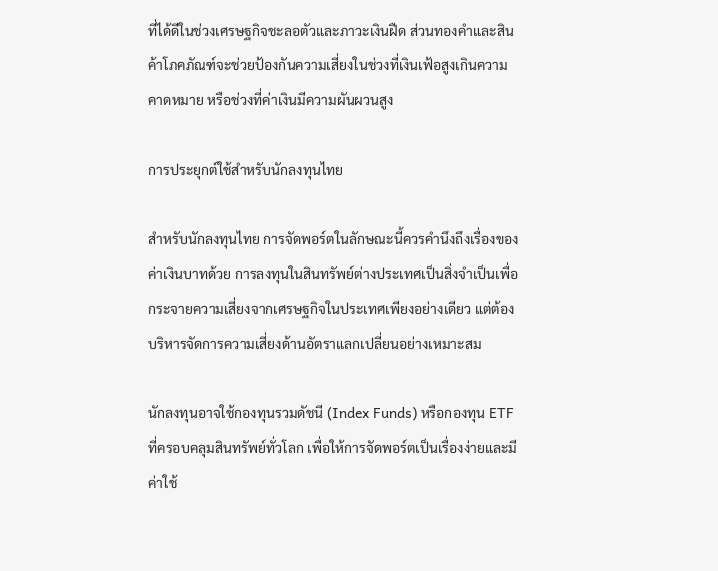ที่ได้ดีในช่วงเศรษฐกิจชะลอตัวและภาวะเงินฝืด ส่วนทองคำและสินค้าโภคภัณฑ์จะช่วยป้องกันความเสี่ยงในช่วงที่เงินเฟ้อสูงเกินความคาดหมาย หรือช่วงที่ค่าเงินมีความผันผวนสูง

การประยุกต์ใช้สำหรับนักลงทุนไทย

สำหรับนักลงทุนไทย การจัดพอร์ตในลักษณะนี้ควรคำนึงถึงเรื่องของค่าเงินบาทด้วย การลงทุนในสินทรัพย์ต่างประเทศเป็นสิ่งจำเป็นเพื่อกระจายความเสี่ยงจากเศรษฐกิจในประเทศเพียงอย่างเดียว แต่ต้องบริหารจัดการความเสี่ยงด้านอัตราแลกเปลี่ยนอย่างเหมาะสม

นักลงทุนอาจใช้กองทุนรวมดัชนี (Index Funds) หรือกองทุน ETF ที่ครอบคลุมสินทรัพย์ทั่วโลก เพื่อให้การจัดพอร์ตเป็นเรื่องง่ายและมีค่าใช้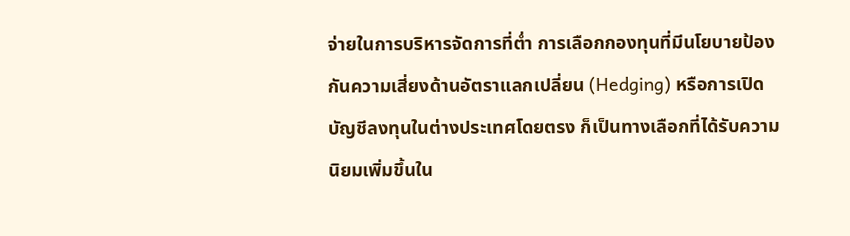จ่ายในการบริหารจัดการที่ต่ำ การเลือกกองทุนที่มีนโยบายป้องกันความเสี่ยงด้านอัตราแลกเปลี่ยน (Hedging) หรือการเปิดบัญชีลงทุนในต่างประเทศโดยตรง ก็เป็นทางเลือกที่ได้รับความนิยมเพิ่มขึ้นใน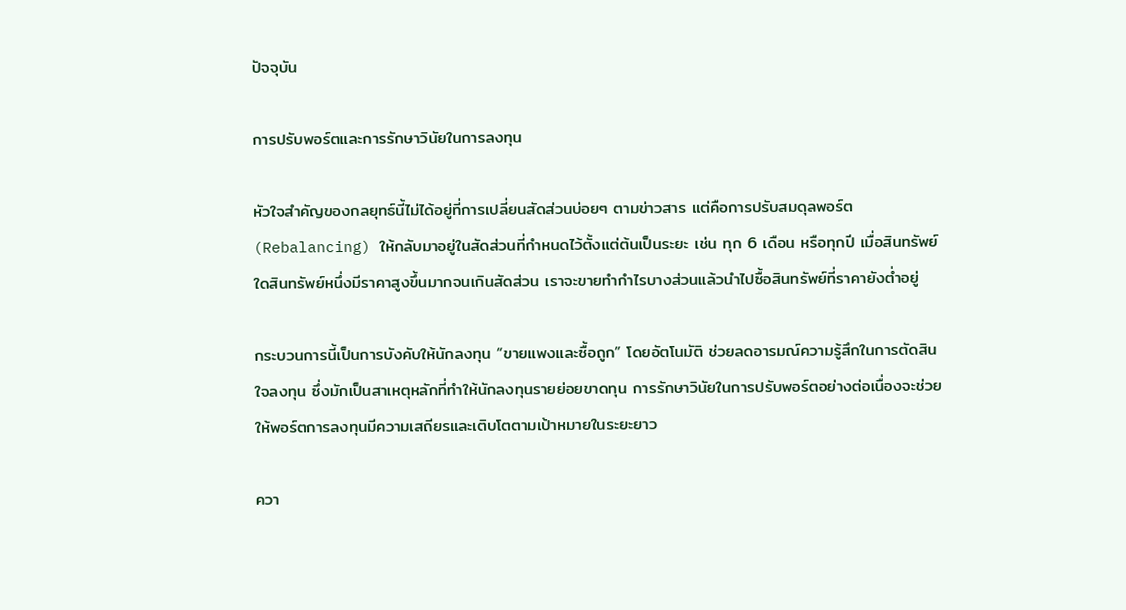ปัจจุบัน

การปรับพอร์ตและการรักษาวินัยในการลงทุน

หัวใจสำคัญของกลยุทธ์นี้ไม่ได้อยู่ที่การเปลี่ยนสัดส่วนบ่อยๆ ตามข่าวสาร แต่คือการปรับสมดุลพอร์ต (Rebalancing) ให้กลับมาอยู่ในสัดส่วนที่กำหนดไว้ตั้งแต่ต้นเป็นระยะ เช่น ทุก 6 เดือน หรือทุกปี เมื่อสินทรัพย์ใดสินทรัพย์หนึ่งมีราคาสูงขึ้นมากจนเกินสัดส่วน เราจะขายทำกำไรบางส่วนแล้วนำไปซื้อสินทรัพย์ที่ราคายังต่ำอยู่

กระบวนการนี้เป็นการบังคับให้นักลงทุน “ขายแพงและซื้อถูก” โดยอัตโนมัติ ช่วยลดอารมณ์ความรู้สึกในการตัดสินใจลงทุน ซึ่งมักเป็นสาเหตุหลักที่ทำให้นักลงทุนรายย่อยขาดทุน การรักษาวินัยในการปรับพอร์ตอย่างต่อเนื่องจะช่วยให้พอร์ตการลงทุนมีความเสถียรและเติบโตตามเป้าหมายในระยะยาว

ควา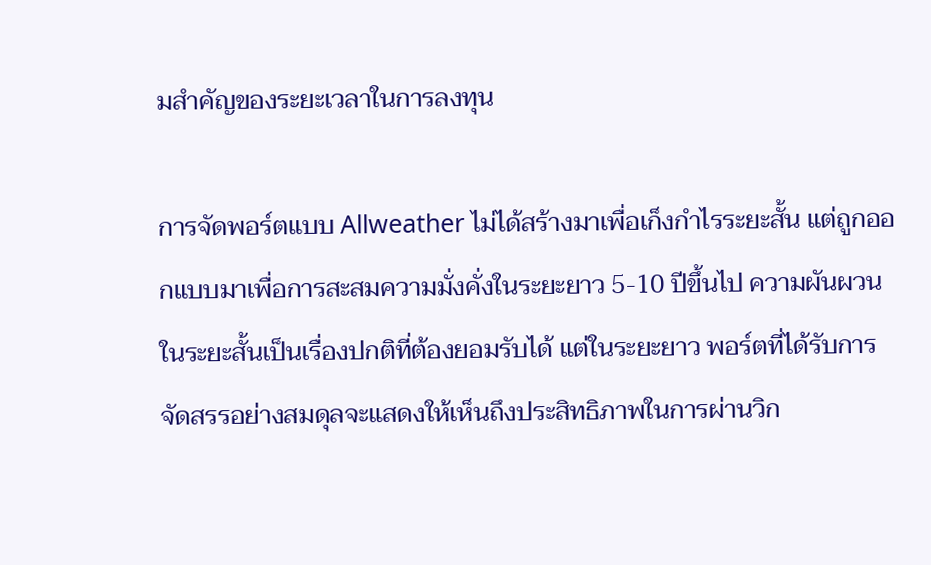มสำคัญของระยะเวลาในการลงทุน

การจัดพอร์ตแบบ Allweather ไม่ได้สร้างมาเพื่อเก็งกำไรระยะสั้น แต่ถูกออกแบบมาเพื่อการสะสมความมั่งคั่งในระยะยาว 5-10 ปีขึ้นไป ความผันผวนในระยะสั้นเป็นเรื่องปกติที่ต้องยอมรับได้ แต่ในระยะยาว พอร์ตที่ได้รับการจัดสรรอย่างสมดุลจะแสดงให้เห็นถึงประสิทธิภาพในการผ่านวิก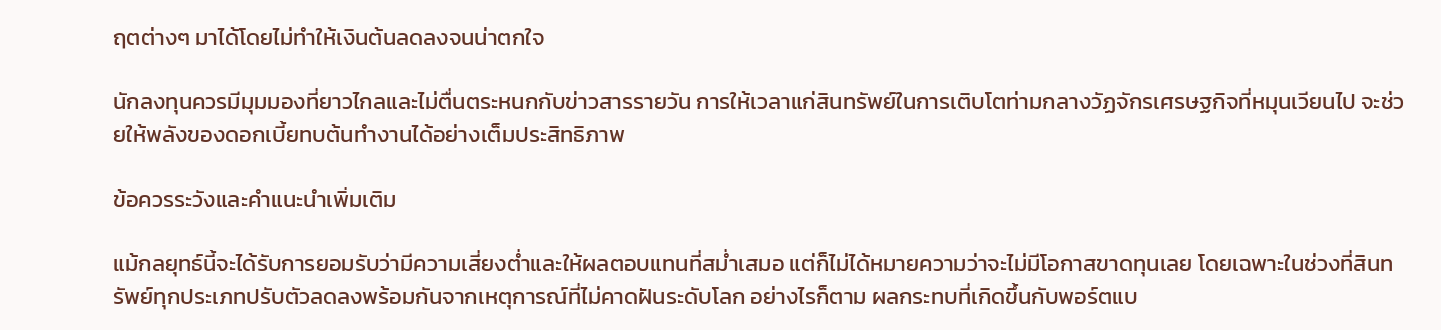ฤตต่างๆ มาได้โดยไม่ทำให้เงินต้นลดลงจนน่าตกใจ

นักลงทุนควรมีมุมมองที่ยาวไกลและไม่ตื่นตระหนกกับข่าวสารรายวัน การให้เวลาแก่สินทรัพย์ในการเติบโตท่ามกลางวัฏจักรเศรษฐกิจที่หมุนเวียนไป จะช่วยให้พลังของดอกเบี้ยทบต้นทำงานได้อย่างเต็มประสิทธิภาพ

ข้อควรระวังและคำแนะนำเพิ่มเติม

แม้กลยุทธ์นี้จะได้รับการยอมรับว่ามีความเสี่ยงต่ำและให้ผลตอบแทนที่สม่ำเสมอ แต่ก็ไม่ได้หมายความว่าจะไม่มีโอกาสขาดทุนเลย โดยเฉพาะในช่วงที่สินทรัพย์ทุกประเภทปรับตัวลดลงพร้อมกันจากเหตุการณ์ที่ไม่คาดฝันระดับโลก อย่างไรก็ตาม ผลกระทบที่เกิดขึ้นกับพอร์ตแบ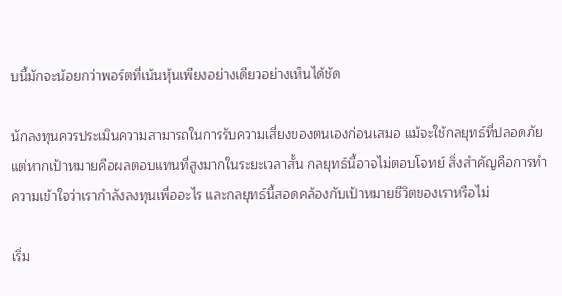บนี้มักจะน้อยกว่าพอร์ตที่เน้นหุ้นเพียงอย่างเดียวอย่างเห็นได้ชัด

นักลงทุนควรประเมินความสามารถในการรับความเสี่ยงของตนเองก่อนเสมอ แม้จะใช้กลยุทธ์ที่ปลอดภัย แต่หากเป้าหมายคือผลตอบแทนที่สูงมากในระยะเวลาสั้น กลยุทธ์นี้อาจไม่ตอบโจทย์ สิ่งสำคัญคือการทำความเข้าใจว่าเรากำลังลงทุนเพื่ออะไร และกลยุทธ์นี้สอดคล้องกับเป้าหมายชีวิตของเราหรือไม่

เริ่ม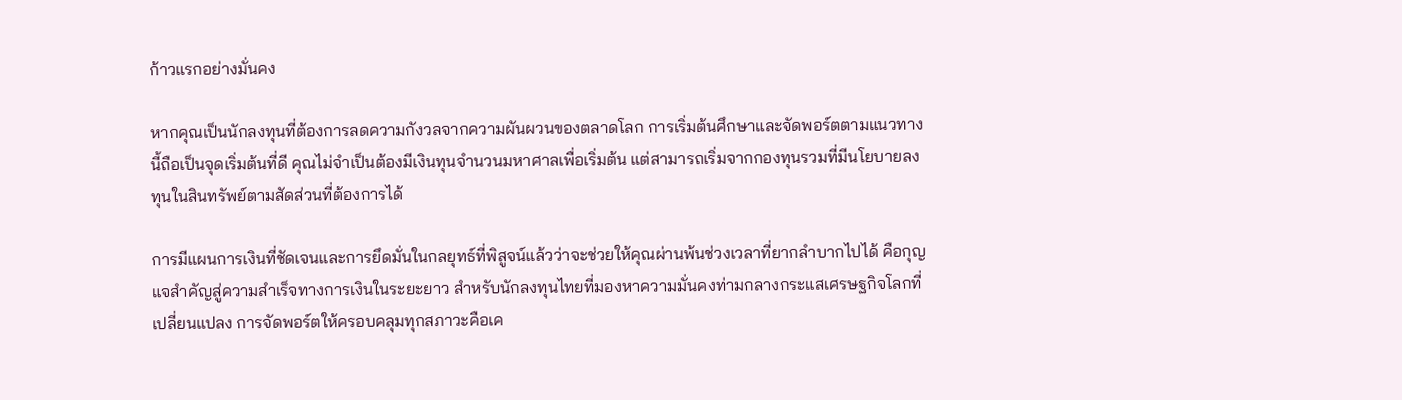ก้าวแรกอย่างมั่นคง

หากคุณเป็นนักลงทุนที่ต้องการลดความกังวลจากความผันผวนของตลาดโลก การเริ่มต้นศึกษาและจัดพอร์ตตามแนวทางนี้ถือเป็นจุดเริ่มต้นที่ดี คุณไม่จำเป็นต้องมีเงินทุนจำนวนมหาศาลเพื่อเริ่มต้น แต่สามารถเริ่มจากกองทุนรวมที่มีนโยบายลงทุนในสินทรัพย์ตามสัดส่วนที่ต้องการได้

การมีแผนการเงินที่ชัดเจนและการยึดมั่นในกลยุทธ์ที่พิสูจน์แล้วว่าจะช่วยให้คุณผ่านพ้นช่วงเวลาที่ยากลำบากไปได้ คือกุญแจสำคัญสู่ความสำเร็จทางการเงินในระยะยาว สำหรับนักลงทุนไทยที่มองหาความมั่นคงท่ามกลางกระแสเศรษฐกิจโลกที่เปลี่ยนแปลง การจัดพอร์ตให้ครอบคลุมทุกสภาวะคือเค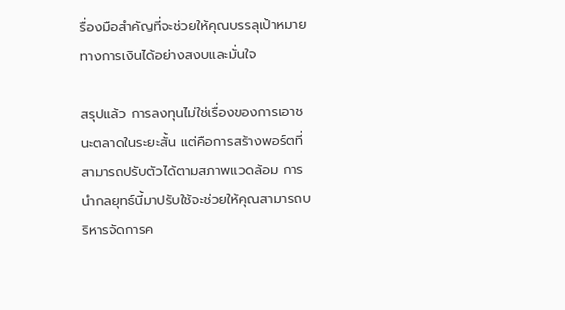รื่องมือสำคัญที่จะช่วยให้คุณบรรลุเป้าหมายทางการเงินได้อย่างสงบและมั่นใจ

สรุปแล้ว การลงทุนไม่ใช่เรื่องของการเอาชนะตลาดในระยะสั้น แต่คือการสร้างพอร์ตที่สามารถปรับตัวได้ตามสภาพแวดล้อม การนำกลยุทธ์นี้มาปรับใช้จะช่วยให้คุณสามารถบริหารจัดการค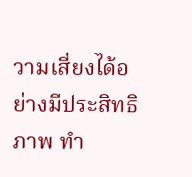วามเสี่ยงได้อย่างมีประสิทธิภาพ ทำ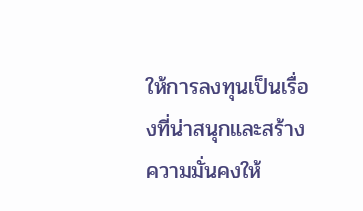ให้การลงทุนเป็นเรื่องที่น่าสนุกและสร้างความมั่นคงให้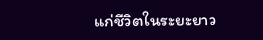แก่ชีวิตในระยะยาว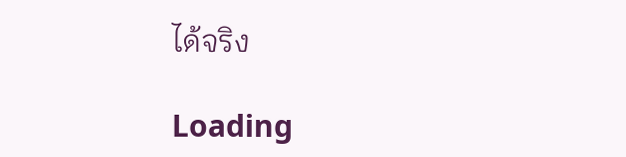ได้จริง

Loading